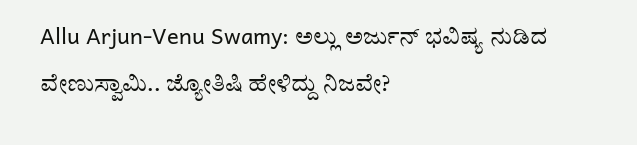Allu Arjun-Venu Swamy: ಅಲ್ಲು ಅರ್ಜುನ್ ಭವಿಷ್ಯ ನುಡಿದ ವೇಣುಸ್ವಾಮಿ.. ಜ್ಯೋತಿಷಿ ಹೇಳಿದ್ದು ನಿಜವೇ?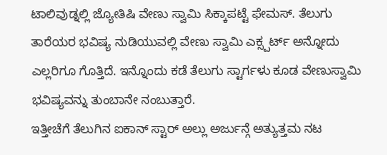ಟಾಲಿವುಡ್ನಲ್ಲಿ ಜ್ಯೋತಿಷಿ ವೇಣು ಸ್ವಾಮಿ ಸಿಕ್ಕಾಪಟ್ಟೆ ಫೇಮಸ್. ತೆಲುಗು ತಾರೆಯರ ಭವಿಷ್ಯ ನುಡಿಯುವಲ್ಲಿ ವೇಣು ಸ್ವಾಮಿ ಎಕ್ಸ್ಪರ್ಟ್ ಅನ್ನೋದು ಎಲ್ಲರಿಗೂ ಗೊತ್ತಿದೆ. ಇನ್ನೊಂದು ಕಡೆ ತೆಲುಗು ಸ್ಟಾರ್ಗಳು ಕೂಡ ವೇಣುಸ್ವಾಮಿ ಭವಿಷ್ಯವನ್ನು ತುಂಬಾನೇ ನಂಬುತ್ತಾರೆ.
ಇತ್ತೀಚೆಗೆ ತೆಲುಗಿನ ಐಕಾನ್ ಸ್ಟಾರ್ ಅಲ್ಲು ಅರ್ಜುನ್ಗೆ ಅತ್ಯುತ್ತಮ ನಟ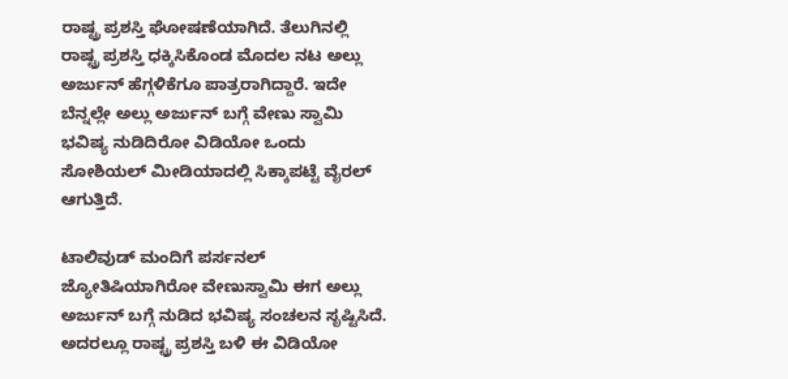ರಾಷ್ಟ್ರ ಪ್ರಶಸ್ತಿ ಘೋಷಣೆಯಾಗಿದೆ. ತೆಲುಗಿನಲ್ಲಿ ರಾಷ್ಟ್ರ ಪ್ರಶಸ್ತಿ ಧಕ್ಕಿಸಿಕೊಂಡ ಮೊದಲ ನಟ ಅಲ್ಲು ಅರ್ಜುನ್ ಹೆಗ್ಗಳಿಕೆಗೂ ಪಾತ್ರರಾಗಿದ್ದಾರೆ. ಇದೇ ಬೆನ್ನಲ್ಲೇ ಅಲ್ಲು ಅರ್ಜುನ್ ಬಗ್ಗೆ ವೇಣು ಸ್ವಾಮಿ ಭವಿಷ್ಯ ನುಡಿದಿರೋ ವಿಡಿಯೋ ಒಂದು ಸೋಶಿಯಲ್ ಮೀಡಿಯಾದಲ್ಲಿ ಸಿಕ್ಕಾಪಟ್ಟೆ ವೈರಲ್ ಆಗುತ್ತಿದೆ.

ಟಾಲಿವುಡ್ ಮಂದಿಗೆ ಪರ್ಸನಲ್ ಜ್ಯೋತಿಷಿಯಾಗಿರೋ ವೇಣುಸ್ವಾಮಿ ಈಗ ಅಲ್ಲು ಅರ್ಜುನ್ ಬಗ್ಗೆ ನುಡಿದ ಭವಿಷ್ಯ ಸಂಚಲನ ಸೃಷ್ಟಿಸಿದೆ. ಅದರಲ್ಲೂ ರಾಷ್ಟ್ರ ಪ್ರಶಸ್ತಿ ಬಳಿ ಈ ವಿಡಿಯೋ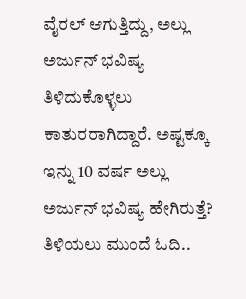ವೈರಲ್ ಆಗುತ್ತಿದ್ದು, ಅಲ್ಲು ಅರ್ಜುನ್ ಭವಿಷ್ಯ ತಿಳಿದುಕೊಳ್ಳಲು ಕಾತುರರಾಗಿದ್ದಾರೆ. ಅಷ್ಟಕ್ಕೂ ಇನ್ನು 10 ವರ್ಷ ಅಲ್ಲು ಅರ್ಜುನ್ ಭವಿಷ್ಯ ಹೇಗಿರುತ್ತೆ? ತಿಳಿಯಲು ಮುಂದೆ ಓದಿ..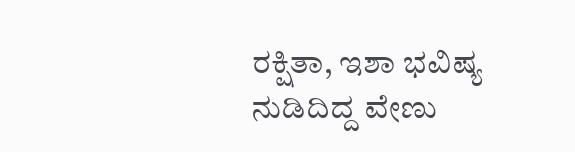ರಕ್ಷಿತಾ, ಇಶಾ ಭವಿಷ್ಯ ನುಡಿದಿದ್ದ ವೇಣು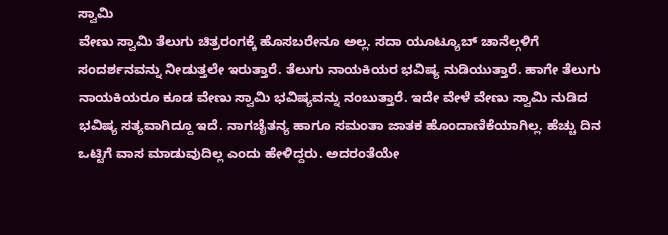ಸ್ವಾಮಿ
ವೇಣು ಸ್ವಾಮಿ ತೆಲುಗು ಚಿತ್ರರಂಗಕ್ಕೆ ಹೊಸಬರೇನೂ ಅಲ್ಲ. ಸದಾ ಯೂಟ್ಯೂಬ್ ಚಾನೆಲ್ಗಳಿಗೆ ಸಂದರ್ಶನವನ್ನು ನೀಡುತ್ತಲೇ ಇರುತ್ತಾರೆ. ತೆಲುಗು ನಾಯಕಿಯರ ಭವಿಷ್ಯ ನುಡಿಯುತ್ತಾರೆ. ಹಾಗೇ ತೆಲುಗು ನಾಯಕಿಯರೂ ಕೂಡ ವೇಣು ಸ್ವಾಮಿ ಭವಿಷ್ಯವನ್ನು ನಂಬುತ್ತಾರೆ. ಇದೇ ವೇಳೆ ವೇಣು ಸ್ವಾಮಿ ನುಡಿದ ಭವಿಷ್ಯ ಸತ್ಯವಾಗಿದ್ದೂ ಇದೆ. ನಾಗಚೈತನ್ಯ ಹಾಗೂ ಸಮಂತಾ ಜಾತಕ ಹೊಂದಾಣಿಕೆಯಾಗಿಲ್ಲ. ಹೆಚ್ಚು ದಿನ ಒಟ್ಟಿಗೆ ವಾಸ ಮಾಡುವುದಿಲ್ಲ ಎಂದು ಹೇಳಿದ್ದರು. ಅದರಂತೆಯೇ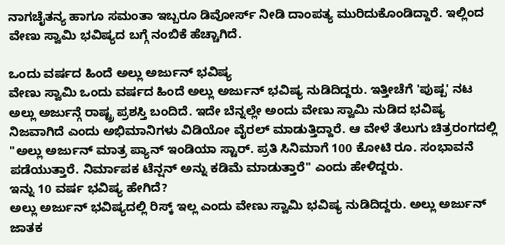ನಾಗಚೈತನ್ಯ ಹಾಗೂ ಸಮಂತಾ ಇಬ್ಬರೂ ಡಿವೋರ್ಸ್ ನೀಡಿ ದಾಂಪತ್ಯ ಮುರಿದುಕೊಂಡಿದ್ದಾರೆ. ಇಲ್ಲಿಂದ ವೇಣು ಸ್ವಾಮಿ ಭವಿಷ್ಯದ ಬಗ್ಗೆ ನಂಬಿಕೆ ಹೆಚ್ಚಾಗಿದೆ.

ಒಂದು ವರ್ಷದ ಹಿಂದೆ ಅಲ್ಲು ಅರ್ಜುನ್ ಭವಿಷ್ಯ
ವೇಣು ಸ್ವಾಮಿ ಒಂದು ವರ್ಷದ ಹಿಂದೆ ಅಲ್ಲು ಅರ್ಜುನ್ ಭವಿಷ್ಯ ನುಡಿದಿದ್ದರು. ಇತ್ತೀಚೆಗೆ 'ಪುಷ್ಪ' ನಟ ಅಲ್ಲು ಅರ್ಜುನ್ಗೆ ರಾಷ್ಟ್ರ ಪ್ರಶಸ್ತಿ ಬಂದಿದೆ. ಇದೇ ಬೆನ್ನಲ್ಲೇ ಅಂದು ವೇಣು ಸ್ವಾಮಿ ನುಡಿದ ಭವಿಷ್ಯ ನಿಜವಾಗಿದೆ ಎಂದು ಅಭಿಮಾನಿಗಳು ವಿಡಿಯೋ ವೈರಲ್ ಮಾಡುತ್ತಿದ್ದಾರೆ. ಆ ವೇಳೆ ತೆಲುಗು ಚಿತ್ರರಂಗದಲ್ಲಿ "ಅಲ್ಲು ಅರ್ಜುನ್ ಮಾತ್ರ ಪ್ಯಾನ್ ಇಂಡಿಯಾ ಸ್ಟಾರ್. ಪ್ರತಿ ಸಿನಿಮಾಗೆ 100 ಕೋಟಿ ರೂ. ಸಂಭಾವನೆ ಪಡೆಯುತ್ತಾರೆ. ನಿರ್ಮಾಪಕ ಟೆನ್ಷನ್ ಅನ್ನು ಕಡಿಮೆ ಮಾಡುತ್ತಾರೆ" ಎಂದು ಹೇಳಿದ್ದರು.
ಇನ್ನು 10 ವರ್ಷ ಭವಿಷ್ಯ ಹೇಗಿದೆ?
ಅಲ್ಲು ಅರ್ಜುನ್ ಭವಿಷ್ಯದಲ್ಲಿ ರಿಸ್ಕ್ ಇಲ್ಲ ಎಂದು ವೇಣು ಸ್ವಾಮಿ ಭವಿಷ್ಯ ನುಡಿದಿದ್ದರು. ಅಲ್ಲು ಅರ್ಜುನ್ ಜಾತಕ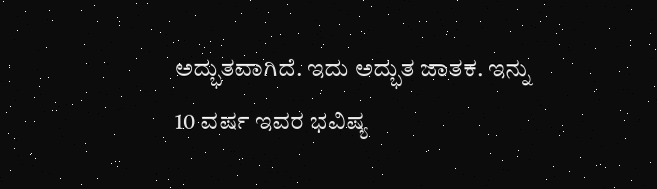ಅದ್ಭುತವಾಗಿದೆ. ಇದು ಅದ್ಭುತ ಜಾತಕ. ಇನ್ನು 10 ವರ್ಷ ಇವರ ಭವಿಷ್ಯ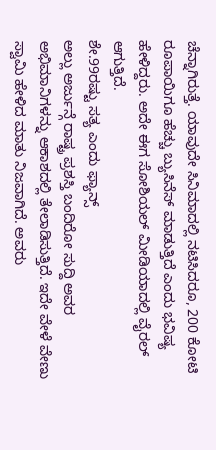ಚೆನ್ನಾಗಿರುತ್ತೆ. ಯಾವುದೇ ಸಿನಿಮಾದಲ್ಲಿ ನಟಿಸಿದರೂ, 200 ಕೋಟಿ ರೂಪಾಯಿಗೂ ಹೆಚ್ಚು ಬ್ಯುಸಿನೆಸ್ ಮಾಡುತ್ತಿದೆ ಎಂದು ಭವಿಷ್ಯ ಹೇಳಿದ್ದರು. ಅದೇ ಈಗ ಸೋಶಿಯಲ್ ಮೀಡಿಯಾದಲ್ಲಿ ವೈರಲ್ ಆಗುತ್ತಿದೆ.
ಶೇ.99ರಷ್ಟು ಸತ್ಯ ಎಂದು ಫ್ಯಾನ್ಸ್
ಅಲ್ಲು ಅರ್ಜುನ್ಗೆ ರಾಷ್ಟ್ರ ಪ್ರಶಸ್ತಿ ಬಂದಿರೋ ಸುದ್ದಿ ಅವರ ಅಭಿಮಾನಿಗಳನ್ನು ಆಕಾಶದಲ್ಲಿ ತೇಲಾಡಿಸುತ್ತಿದೆ. ಇದೇ ವೇಳೆ ವೇಣು ಸ್ವಾಮಿ ಹೇಳಿದ ಮಾತು ನಿಜವಾಗಿದೆ. ಅವರು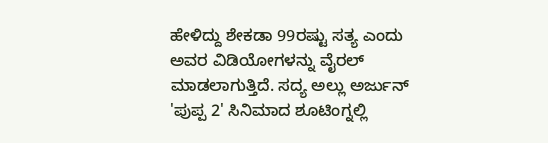ಹೇಳಿದ್ದು ಶೇಕಡಾ 99ರಷ್ಟು ಸತ್ಯ ಎಂದು ಅವರ ವಿಡಿಯೋಗಳನ್ನು ವೈರಲ್ ಮಾಡಲಾಗುತ್ತಿದೆ. ಸದ್ಯ ಅಲ್ಲು ಅರ್ಜುನ್ 'ಪುಪ್ಪ 2' ಸಿನಿಮಾದ ಶೂಟಿಂಗ್ನಲ್ಲಿ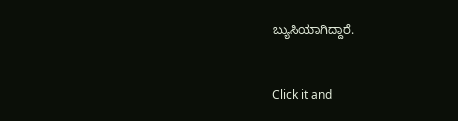ಬ್ಯುಸಿಯಾಗಿದ್ದಾರೆ.


Click it and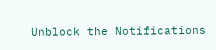Unblock the Notifications